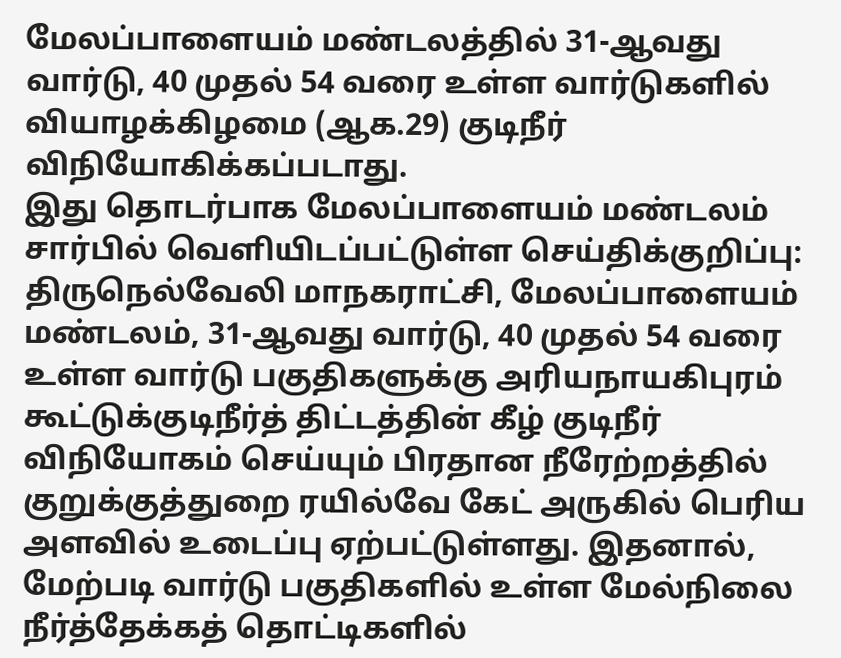மேலப்பாளையம் மண்டலத்தில் 31-ஆவது வார்டு, 40 முதல் 54 வரை உள்ள வார்டுகளில் வியாழக்கிழமை (ஆக.29) குடிநீர் விநியோகிக்கப்படாது.
இது தொடர்பாக மேலப்பாளையம் மண்டலம் சார்பில் வெளியிடப்பட்டுள்ள செய்திக்குறிப்பு: திருநெல்வேலி மாநகராட்சி, மேலப்பாளையம் மண்டலம், 31-ஆவது வார்டு, 40 முதல் 54 வரை உள்ள வார்டு பகுதிகளுக்கு அரியநாயகிபுரம் கூட்டுக்குடிநீர்த் திட்டத்தின் கீழ் குடிநீர் விநியோகம் செய்யும் பிரதான நீரேற்றத்தில் குறுக்குத்துறை ரயில்வே கேட் அருகில் பெரிய அளவில் உடைப்பு ஏற்பட்டுள்ளது. இதனால், மேற்படி வார்டு பகுதிகளில் உள்ள மேல்நிலை நீர்த்தேக்கத் தொட்டிகளில்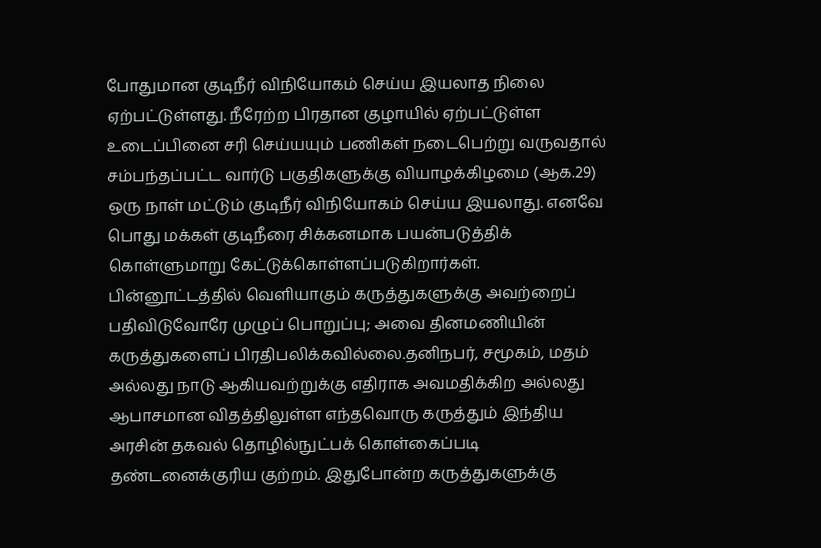போதுமான குடிநீர் விநியோகம் செய்ய இயலாத நிலை ஏற்பட்டுள்ளது. நீரேற்ற பிரதான குழாயில் ஏற்பட்டுள்ள உடைப்பினை சரி செய்யயும் பணிகள் நடைபெற்று வருவதால் சம்பந்தப்பட்ட வார்டு பகுதிகளுக்கு வியாழக்கிழமை (ஆக.29) ஒரு நாள் மட்டும் குடிநீர் விநியோகம் செய்ய இயலாது. எனவே பொது மக்கள் குடிநீரை சிக்கனமாக பயன்படுத்திக் கொள்ளுமாறு கேட்டுக்கொள்ளப்படுகிறார்கள்.
பின்னூட்டத்தில் வெளியாகும் கருத்துகளுக்கு அவற்றைப் பதிவிடுவோரே முழுப் பொறுப்பு; அவை தினமணியின் கருத்துகளைப் பிரதிபலிக்கவில்லை.தனிநபர், சமூகம், மதம் அல்லது நாடு ஆகியவற்றுக்கு எதிராக அவமதிக்கிற அல்லது ஆபாசமான விதத்திலுள்ள எந்தவொரு கருத்தும் இந்திய அரசின் தகவல் தொழில்நுட்பக் கொள்கைப்படி தண்டனைக்குரிய குற்றம். இதுபோன்ற கருத்துகளுக்கு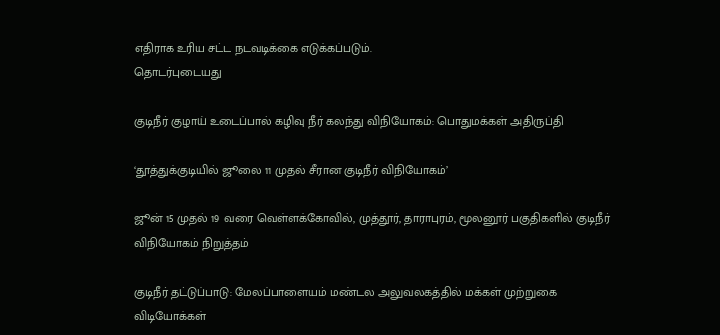எதிராக உரிய சட்ட நடவடிக்கை எடுக்கப்படும்.
தொடர்புடையது

குடிநீர் குழாய் உடைப்பால் கழிவு நீர் கலந்து விநியோகம்: பொதுமக்கள் அதிருப்தி

‘தூத்துக்குடியில் ஜூலை 11 முதல் சீரான குடிநீர் விநியோகம்’

ஜூன் 15 முதல் 19 வரை வெள்ளக்கோவில், முத்தூர், தாராபுரம், மூலனூர் பகுதிகளில் குடிநீர் விநியோகம் நிறுத்தம்

குடிநீர் தட்டுப்பாடு: மேலப்பாளையம் மண்டல அலுவலகத்தில் மக்கள் முற்றுகை
விடியோக்கள்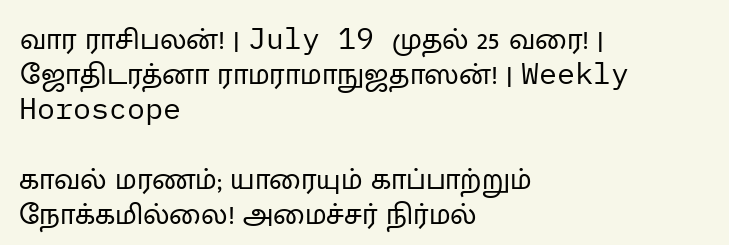வார ராசிபலன்! | July 19 முதல் 25 வரை! | ஜோதிடரத்னா ராமராமாநுஜதாஸன்! | Weekly Horoscope

காவல் மரணம்; யாரையும் காப்பாற்றும் நோக்கமில்லை! அமைச்சர் நிர்மல்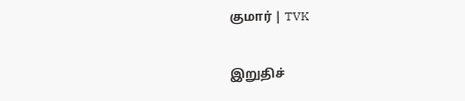குமார் | TVK

இறுதிச்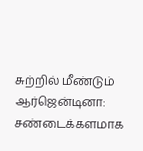சுற்றில் மீண்டும் ஆர்ஜென்டினா: சண்டைக்களமாக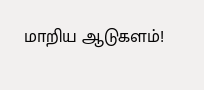மாறிய ஆடுகளம்!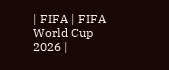| FIFA | FIFA World Cup 2026 |